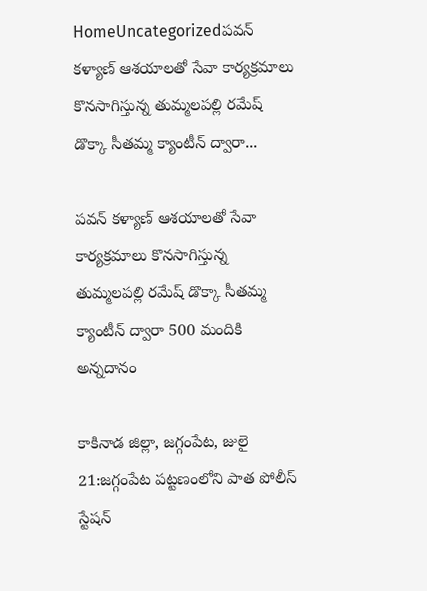HomeUncategorizedపవన్ కళ్యాణ్ ఆశయాలతో సేవా కార్యక్రమాలు కొనసాగిస్తున్న తుమ్మలపల్లి రమేష్ డొక్కా సీతమ్మ క్యాంటీన్ ద్వారా...

పవన్ కళ్యాణ్ ఆశయాలతో సేవా కార్యక్రమాలు కొనసాగిస్తున్న తుమ్మలపల్లి రమేష్ డొక్కా సీతమ్మ క్యాంటీన్ ద్వారా 500 మందికి అన్నదానం

కాకినాడ జిల్లా, జగ్గంపేట, జులై 21:జగ్గంపేట పట్టణంలోని పాత పోలీస్ స్టేషన్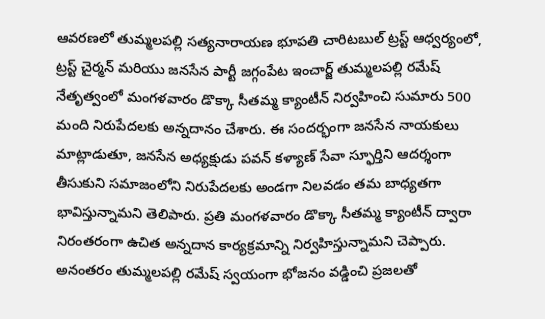ఆవరణలో తుమ్మలపల్లి సత్యనారాయణ భూపతి చారిటబుల్ ట్రస్ట్ ఆధ్వర్యంలో, ట్రస్ట్ చైర్మన్ మరియు జనసేన పార్టీ జగ్గంపేట ఇంచార్జ్ తుమ్మలపల్లి రమేష్ నేతృత్వంలో మంగళవారం డొక్కా సీతమ్మ క్యాంటీన్ నిర్వహించి సుమారు 500 మంది నిరుపేదలకు అన్నదానం చేశారు. ఈ సందర్భంగా జనసేన నాయకులు మాట్లాడుతూ, జనసేన అధ్యక్షుడు పవన్ కళ్యాణ్ సేవా స్ఫూర్తిని ఆదర్శంగా తీసుకుని సమాజంలోని నిరుపేదలకు అండగా నిలవడం తమ బాధ్యతగా భావిస్తున్నామని తెలిపారు. ప్రతి మంగళవారం డొక్కా సీతమ్మ క్యాంటీన్ ద్వారా నిరంతరంగా ఉచిత అన్నదాన కార్యక్రమాన్ని నిర్వహిస్తున్నామని చెప్పారు. అనంతరం తుమ్మలపల్లి రమేష్ స్వయంగా భోజనం వడ్డించి ప్రజలతో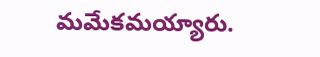మమేకమయ్యారు.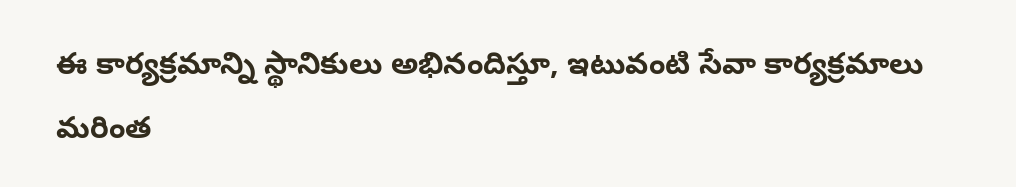ఈ కార్యక్రమాన్ని స్థానికులు అభినందిస్తూ, ఇటువంటి సేవా కార్యక్రమాలు మరింత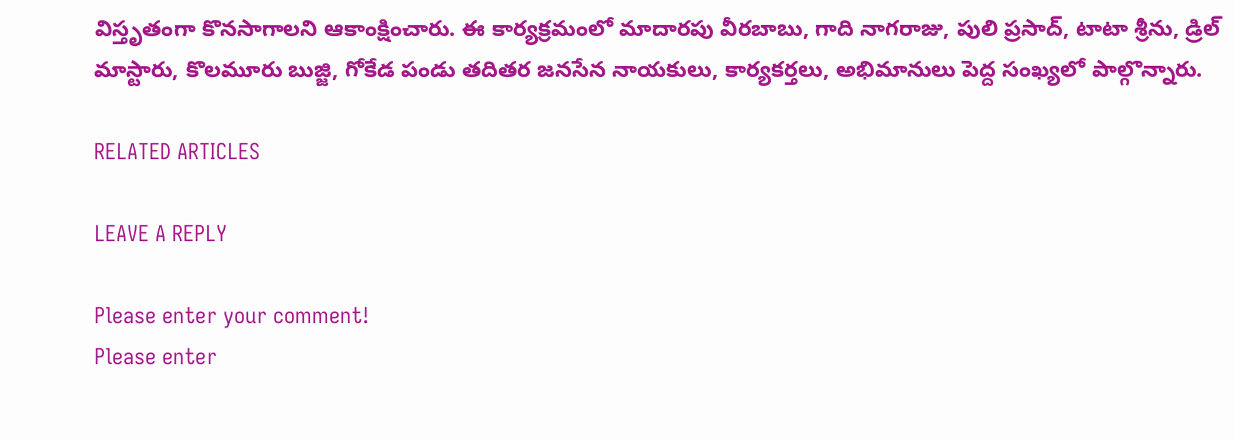విస్తృతంగా కొనసాగాలని ఆకాంక్షించారు. ఈ కార్యక్రమంలో మాదారపు వీరబాబు, గాది నాగరాజు, పులి ప్రసాద్, టాటా శ్రీను, డ్రిల్ మాస్టారు, కొలమూరు బుజ్జి, గోకేడ పండు తదితర జనసేన నాయకులు, కార్యకర్తలు, అభిమానులు పెద్ద సంఖ్యలో పాల్గొన్నారు.

RELATED ARTICLES

LEAVE A REPLY

Please enter your comment!
Please enter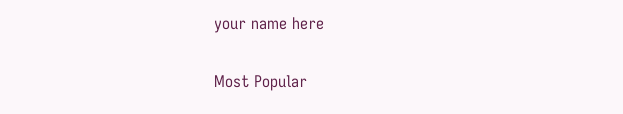your name here

Most Popular